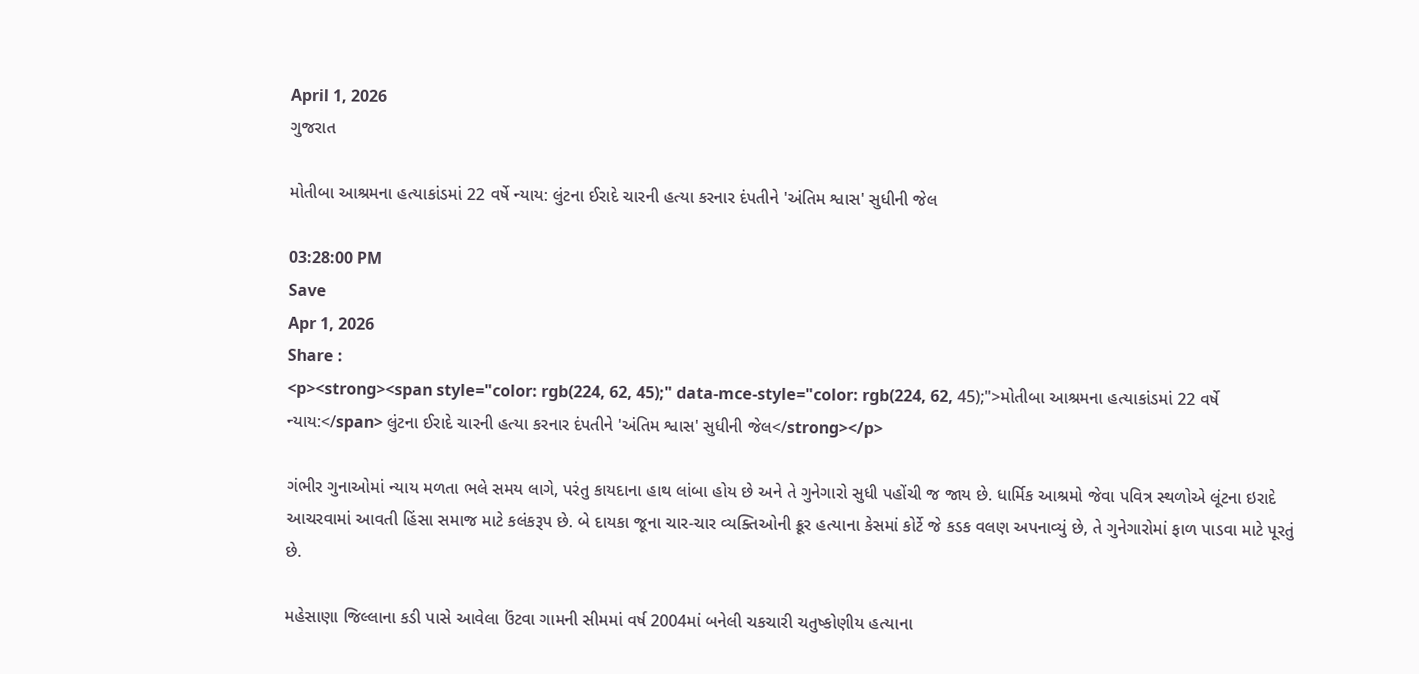April 1, 2026
ગુજરાત

મોતીબા આશ્રમના હત્યાકાંડમાં 22 વર્ષે ન્યાય: લુંટના ઈરાદે ચારની હત્યા કરનાર દંપતીને 'અંતિમ શ્વાસ' સુધીની જેલ

03:28:00 PM
Save
Apr 1, 2026
Share :
<p><strong><span style="color: rgb(224, 62, 45);" data-mce-style="color: rgb(224, 62, 45);">મોતીબા આશ્રમના હત્યાકાંડમાં 22 વર્ષે ન્યાય:</span> લુંટના ઈરાદે ચારની હત્યા કરનાર દંપતીને 'અંતિમ શ્વાસ' સુધીની જેલ</strong></p>

ગંભીર ગુનાઓમાં ન્યાય મળતા ભલે સમય લાગે, પરંતુ કાયદાના હાથ લાંબા હોય છે અને તે ગુનેગારો સુધી પહોંચી જ જાય છે. ધાર્મિક આશ્રમો જેવા પવિત્ર સ્થળોએ લૂંટના ઇરાદે આચરવામાં આવતી હિંસા સમાજ માટે કલંકરૂપ છે. બે દાયકા જૂના ચાર-ચાર વ્યક્તિઓની ક્રૂર હત્યાના કેસમાં કોર્ટે જે કડક વલણ અપનાવ્યું છે, તે ગુનેગારોમાં ફાળ પાડવા માટે પૂરતું છે.

મહેસાણા જિલ્લાના કડી પાસે આવેલા ઉંટવા ગામની સીમમાં વર્ષ 2004માં બનેલી ચકચારી ચતુષ્કોણીય હત્યાના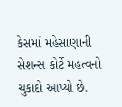કેસમાં મહેસાણાની સેશન્સ કોર્ટે મહત્વનો ચુકાદો આપ્યો છે.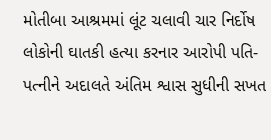મોતીબા આશ્રમમાં લૂંટ ચલાવી ચાર નિર્દોષ લોકોની ઘાતકી હત્યા કરનાર આરોપી પતિ-પત્નીને અદાલતે અંતિમ શ્વાસ સુધીની સખત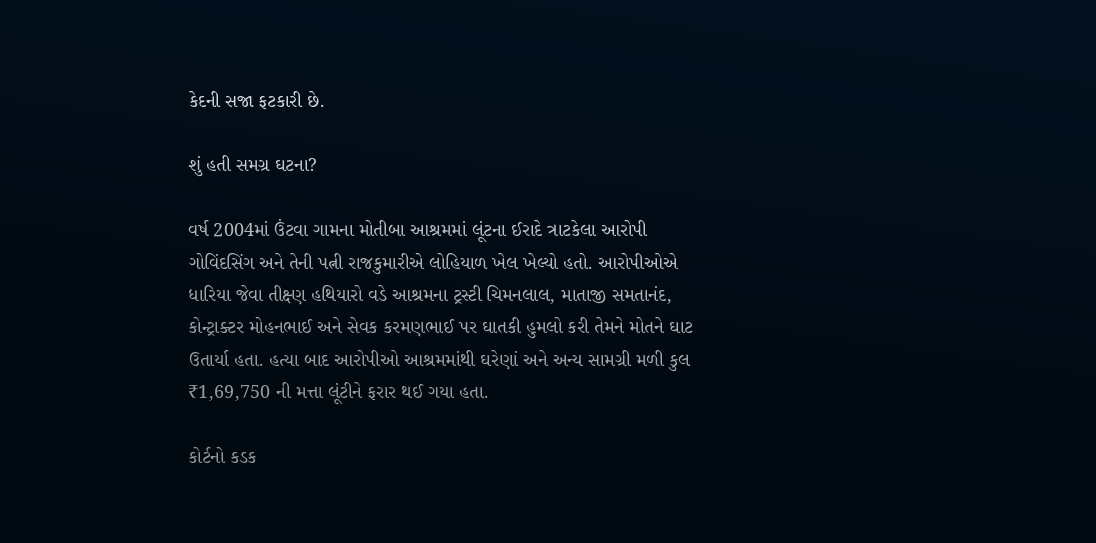કેદની સજા ફટકારી છે.

શું હતી સમગ્ર ઘટના?

વર્ષ 2004માં ઉંટવા ગામના મોતીબા આશ્રમમાં લૂંટના ઈરાદે ત્રાટકેલા આરોપી ગોવિંદસિંગ અને તેની પત્ની રાજકુમારીએ લોહિયાળ ખેલ ખેલ્યો હતો. આરોપીઓએ ધારિયા જેવા તીક્ષ્ણ હથિયારો વડે આશ્રમના ટ્રસ્ટી ચિમનલાલ, માતાજી સમતાનંદ, કોન્ટ્રાક્ટર મોહનભાઈ અને સેવક કરમણભાઈ પર ઘાતકી હુમલો કરી તેમને મોતને ઘાટ ઉતાર્યા હતા. હત્યા બાદ આરોપીઓ આશ્રમમાંથી ઘરેણાં અને અન્ય સામગ્રી મળી કુલ ₹1,69,750 ની મત્તા લૂંટીને ફરાર થઈ ગયા હતા.

કોર્ટનો કડક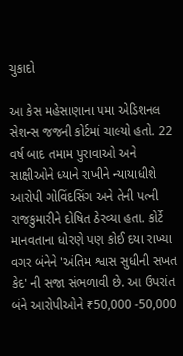ચુકાદો

આ કેસ મહેસાણાના ૫મા એડિશનલ સેશન્સ જજની કોર્ટમાં ચાલ્યો હતો. 22 વર્ષ બાદ તમામ પુરાવાઓ અને સાક્ષીઓને ધ્યાને રાખીને ન્યાયાધીશે આરોપી ગોવિંદસિંગ અને તેની પત્ની રાજકુમારીને દોષિત ઠેરવ્યા હતા. કોર્ટે માનવતાના ધોરણે પણ કોઈ દયા રાખ્યા વગર બંનેને 'અંતિમ શ્વાસ સુધીની સખત કેદ' ની સજા સંભળાવી છે. આ ઉપરાંત બંને આરોપીઓને ₹50,000 -50,000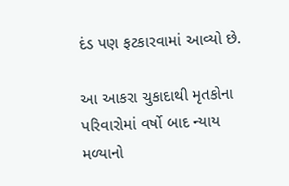દંડ પણ ફટકારવામાં આવ્યો છે.

આ આકરા ચુકાદાથી મૃતકોના પરિવારોમાં વર્ષો બાદ ન્યાય મળ્યાનો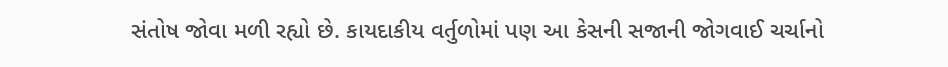સંતોષ જોવા મળી રહ્યો છે. કાયદાકીય વર્તુળોમાં પણ આ કેસની સજાની જોગવાઈ ચર્ચાનો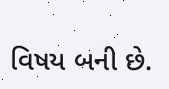વિષય બની છે.